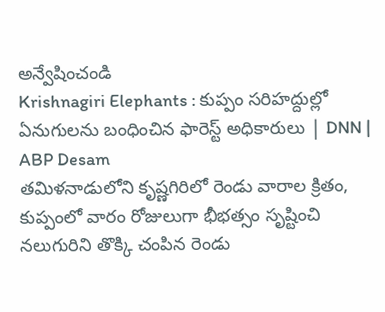అన్వేషించండి
Krishnagiri Elephants : కుప్పం సరిహద్దుల్లో ఏనుగులను బంధించిన ఫారెస్ట్ అధికారులు | DNN | ABP Desam
తమిళనాడులోని కృష్ణగిరిలో రెండు వారాల క్రితం, కుప్పంలో వారం రోజులుగా భీభత్సం సృష్టించి నలుగురిని తొక్కి చంపిన రెండు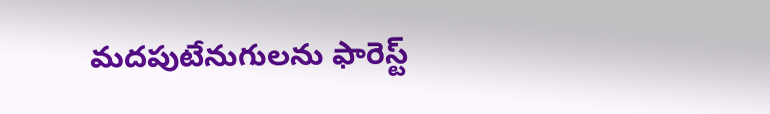మదపుటేనుగులను ఫారెస్ట్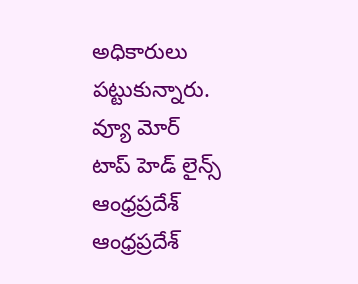అధికారులు పట్టుకున్నారు.
వ్యూ మోర్
టాప్ హెడ్ లైన్స్
ఆంధ్రప్రదేశ్
ఆంధ్రప్రదేశ్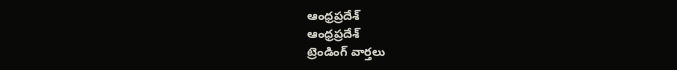ఆంధ్రప్రదేశ్
ఆంధ్రప్రదేశ్
ట్రెండింగ్ వార్తలు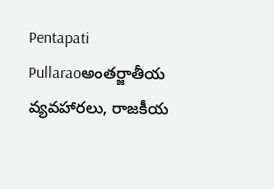Pentapati Pullaraoఅంతర్జాతీయ వ్యవహారలు, రాజకీయ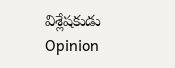విశ్లేషకుడు
Opinion